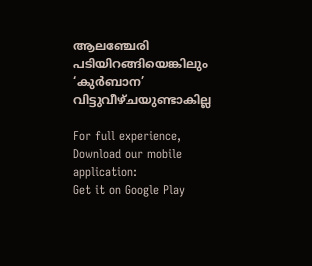ആല‌ഞ്ചേരി പടിയിറങ്ങിയെങ്കിലും ‘കുർബാന’ വിട്ടുവീഴ്ചയുണ്ടാകില്ല

For full experience, Download our mobile application:
Get it on Google Play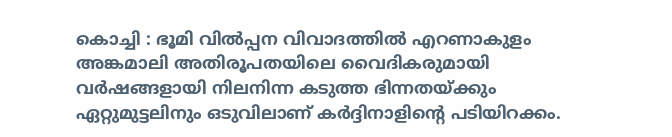കൊച്ചി : ഭൂമി വിൽപ്പന വിവാദത്തിൽ എറണാകുളം അങ്കമാലി അതിരൂപതയിലെ വൈദികരുമായി വർഷങ്ങളായി നിലനിന്ന കടുത്ത ഭിന്നതയ്ക്കും ഏറ്റുമുട്ടലിനും ഒടുവിലാണ് കർദ്ദിനാളിന്‍റെ പടിയിറക്കം.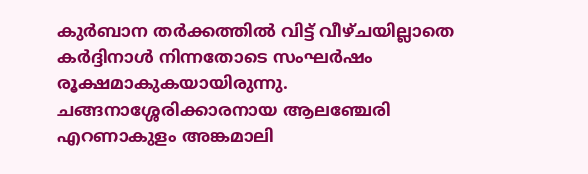കുർബാന തർക്കത്തിൽ വിട്ട് വീഴ്ചയില്ലാതെ കർദ്ദിനാൾ നിന്നതോടെ സംഘർഷം രൂക്ഷമാകുകയായിരുന്നു. ചങ്ങനാശ്ശേരിക്കാരനായ ആല‌ഞ്ചേരി എറണാകുളം അങ്കമാലി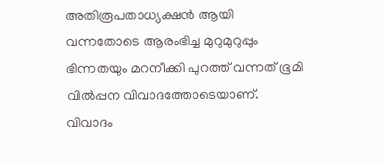അതിരൂപതാധ്യക്ഷൻ ആയി വന്നതോടെ ആരംഭിച്ച മുറുമുറുപ്പും ഭിന്നതയും മറനീക്കി പുറത്ത് വന്നത് ഭൂമി വിൽപ്പന വിവാദത്തോടെയാണ്. വിവാദം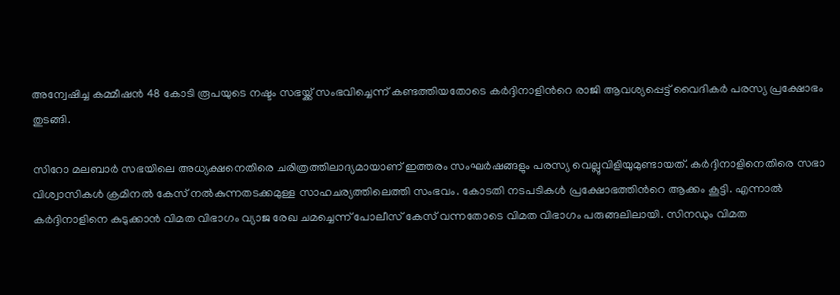അന്വേഷിച്ച കമ്മീഷൻ 48 കോടി രൂപയുടെ നഷ്ടം സഭയ്ക്ക് സംഭവിച്ചെന്ന് കണ്ടത്തിയതോടെ കർദ്ദിനാളിന്‍റെ രാജി ആവശ്യപ്പെട്ട് വൈദികർ പരസ്യ പ്രക്ഷോഭം തുടങ്ങി.

സിറോ മലബാർ സഭയിലെ അധ്യക്ഷനെതിരെ ചരിത്രത്തിലാദ്യമായാണ് ഇത്തരം സംഘർഷങ്ങളും പരസ്യ വെല്ലുവിളിയുമുണ്ടായത്. കർദ്ദിനാളിനെതിരെ സഭാ വിശ്വാസികൾ ക്രമിനൽ കേസ് നൽകുന്നതടക്കമുള്ള സാഹചര്യത്തിലെത്തി സംഭവം. കോടതി നടപടികൾ പ്രക്ഷോഭത്തിന്‍റെ ആക്കം കൂട്ടി. എന്നാൽ കർദ്ദിനാളിനെ കുടുക്കാൻ വിമത വിഭാഗം വ്യാജ രേഖ ചമച്ചെന്ന് പോലീസ് കേസ് വന്നതോടെ വിമത വിഭാഗം പരുങ്ങലിലായി. സിനഡും വിമത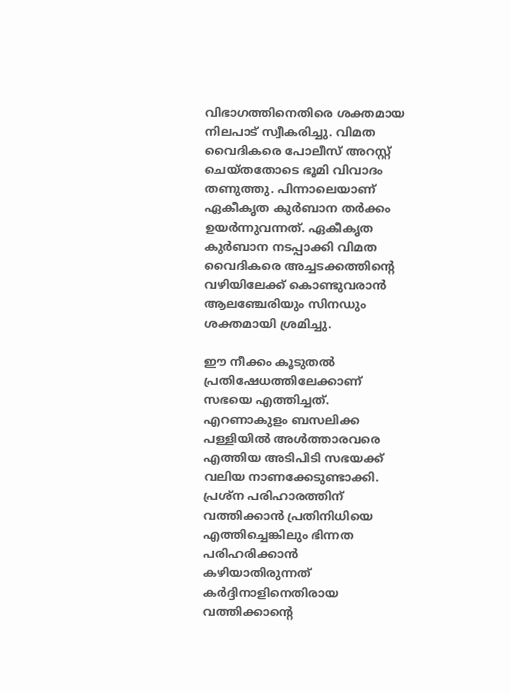വിഭാഗത്തിനെതിരെ ശക്തമായ നിലപാട് സ്വീകരിച്ചു. വിമത വൈദികരെ പോലീസ് അറസ്റ്റ് ചെയ്തതോടെ ഭൂമി വിവാദം തണുത്തു. പിന്നാലെയാണ് ഏകീകൃത കുർബാന തർക്കം ഉയർന്നുവന്നത്. ഏകീകൃത കുർബാന നടപ്പാക്കി വിമത വൈദികരെ അച്ചടക്കത്തിന്‍റെ വഴിയിലേക്ക് കൊണ്ടുവരാൻ ആല‌ഞ്ചേരിയും സിനഡും ശക്തമായി ശ്രമിച്ചു.

ഈ നീക്കം കൂടുതൽ പ്രതിഷേധത്തിലേക്കാണ് സഭയെ എത്തിച്ചത്. എറണാകുളം ബസലിക്ക പള്ളിയിൽ അൾത്താരവരെ എത്തിയ അടിപിടി സഭയക്ക് വലിയ നാണക്കേടുണ്ടാക്കി. പ്രശ്ന പരിഹാരത്തിന് വത്തിക്കാൻ പ്രതിനിധിയെ എത്തിച്ചെങ്കിലും ഭിന്നത പരിഹരിക്കാൻ കഴിയാതിരുന്നത് കർദ്ദിനാളിനെതിരായ വത്തിക്കാന്‍റെ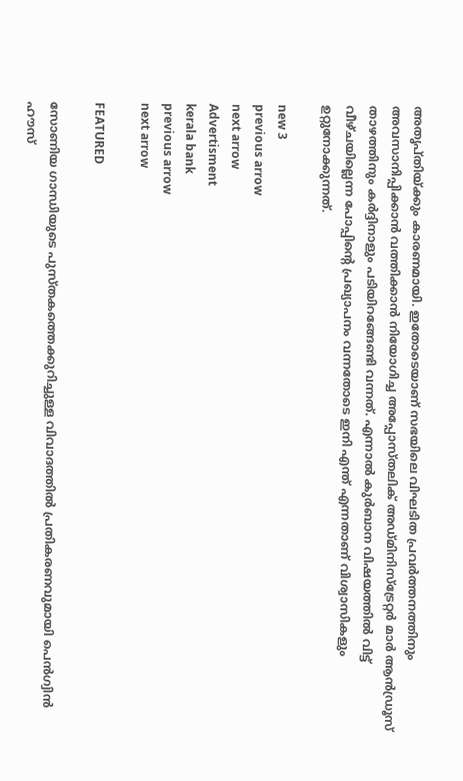അതൃപ്തിയ്ക്കും കാരണമായി. ഇതോടെയാണ് സഭയിലെ വിഘടിത പ്രവർത്തനത്തിനും അവസാനിപ്പിക്കാൻ വത്തിക്കാൻ നിയോഗിച്ച അപ്പോസ്തലിക് അഡ്മിനിസ്ട്രേറ്റർ മാർ ആൻഡ്രൂസ് താഴത്തിനും കർദ്ദിനാളും പടിയിറങ്ങേണ്ടി വന്നത്. എന്നാൽ കുർബാന വിഷയത്തിൽ വിട്ട് വീഴ്ചയില്ലെന്ന പോപ്പിന്‍റെ പ്രഖ്യാപനം വന്നതോടെ ഇനി എന്ത് എന്നതാണ് വിശ്വാസികളും ഉറ്റുനോക്കുന്നത്.

new 3
previous arrow
next arrow
Advertisment
kerala bank
previous arrow
next arrow

FEATURED

സോണിയ ഗാന്ധിയുടെ പുസ്തകത്തെക്കുറിച്ചുള്ള വിവാദത്തിൽ പ്രതികരണവുമായി പെൻഗ്വിൻ ഹൗസ്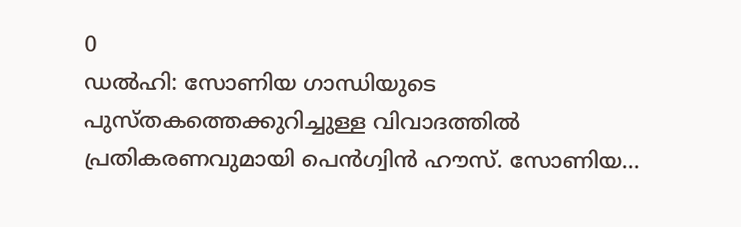0
ഡൽഹി: സോണിയ ഗാന്ധിയുടെ പുസ്തകത്തെക്കുറിച്ചുള്ള വിവാദത്തിൽ പ്രതികരണവുമായി പെൻഗ്വിൻ ഹൗസ്. സോണിയ...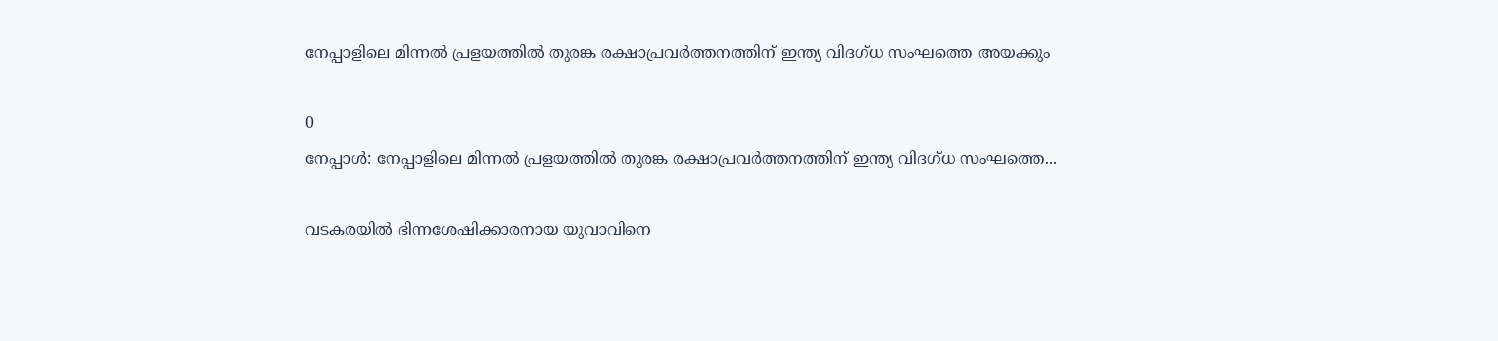നേപ്പാളിലെ മിന്നൽ പ്രളയത്തിൽ തുരങ്ക രക്ഷാപ്രവര്‍ത്തനത്തിന് ഇന്ത്യ വിദഗ്ധ സംഘത്തെ അയക്കും

0
നേപ്പാൾ: നേപ്പാളിലെ മിന്നൽ പ്രളയത്തിൽ തുരങ്ക രക്ഷാപ്രവര്‍ത്തനത്തിന് ഇന്ത്യ വിദഗ്ധ സംഘത്തെ...

വടകരയിൽ ഭിന്നശേഷിക്കാരനായ യുവാവിനെ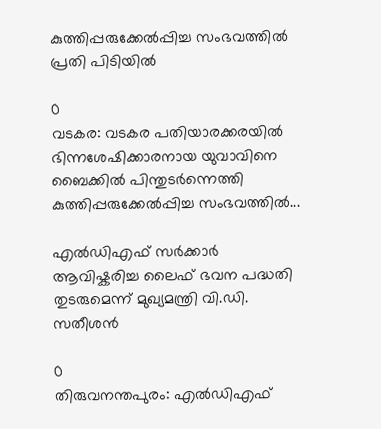കുത്തിപ്പരുക്കേൽപ്പിച്ച സംഭവത്തിൽ പ്രതി പിടിയിൽ

0
വടകര: വടകര പതിയാരക്കരയിൽ ഭിന്നശേഷിക്കാരനായ യുവാവിനെ ബൈക്കിൽ പിന്തുടർന്നെത്തി കുത്തിപ്പരുക്കേൽപ്പിച്ച സംഭവത്തിൽ...

എൽഡിഎഫ് സർക്കാർ ആവിഷ്കരിച്ച ലൈഫ് ഭവന പദ്ധതി തുടരുമെന്ന് മുഖ്യമന്ത്രി വി.ഡി. സതീശൻ

0
തിരുവനന്തപുരം: എൽഡിഎഫ്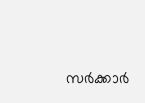സർക്കാർ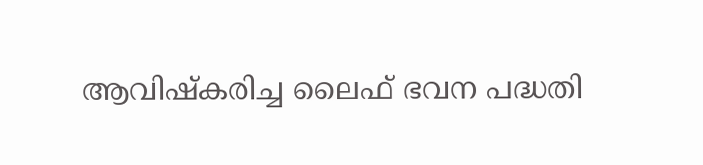ആവിഷ്കരിച്ച ലൈഫ് ഭവന പദ്ധതി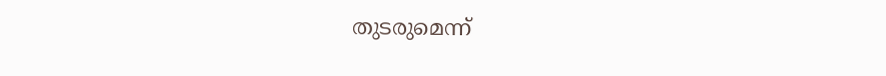തുടരുമെന്ന്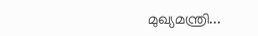മുഖ്യമന്ത്രി...